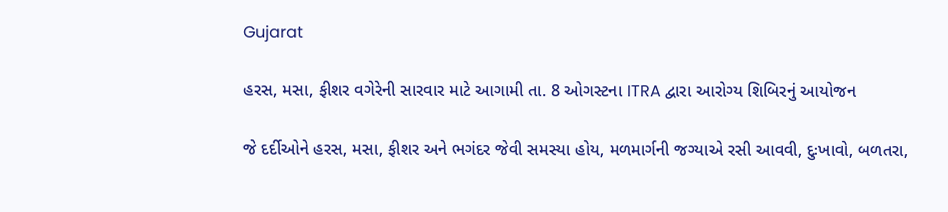Gujarat

હરસ, મસા, ફીશર વગેરેની સારવાર માટે આગામી તા. 8 ઓગસ્ટના ITRA દ્વારા આરોગ્ય શિબિરનું આયોજન

જે દર્દીઓને હરસ, મસા, ફીશર અને ભગંદર જેવી સમસ્યા હોય, મળમાર્ગની જગ્યાએ રસી આવવી, દુઃખાવો, બળતરા,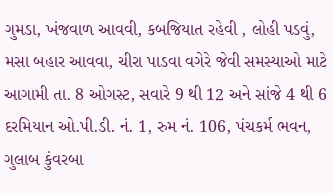ગુમડા, ખંજવાળ આવવી, કબજિયાત રહેવી , લોહી પડવું, મસા બહાર આવવા, ચીરા પાડવા વગેરે જેવી સમસ્યાઓ માટે આગામી તા. 8 ઓગસ્ટ, સવારે 9 થી 12 અને સાંજે 4 થી 6 દરમિયાન ઓ.પી.ડી. નં. 1, રુમ નં. 106, પંચકર્મ ભવન, ગુલાબ કુંવરબા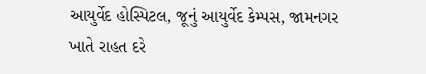આયુર્વેદ હોસ્પિટલ, જૂનું આયુર્વેદ કેમ્પસ, જામનગર ખાતે રાહત દરે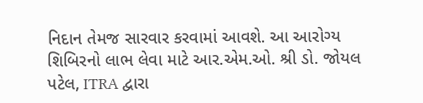નિદાન તેમજ સારવાર કરવામાં આવશે. આ આરોગ્ય શિબિરનો લાભ લેવા માટે આર.એમ.ઓ. શ્રી ડો. જોયલ પટેલ, ITRA દ્વારા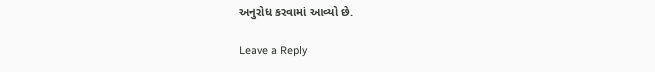અનુરોધ કરવામાં આવ્યો છે.

Leave a Reply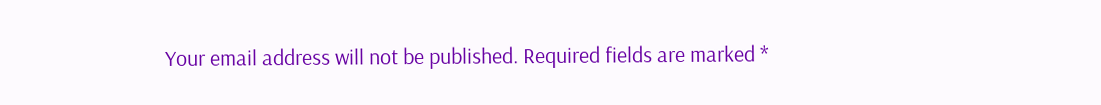Your email address will not be published. Required fields are marked *